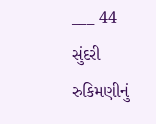___ 44 સુંદરી રુકિમણીનું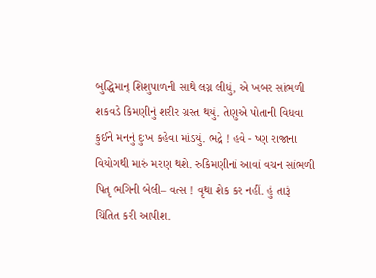બુદ્ધિમાન્ શિશુપાળની સાથે લગ્ન લીધું, એ ખબર સાંભળી શકવડે કિમણીનું શરીર ગ્રસ્ત થયું. તેણુએ પોતાની વિધવા કુઈને મનનું દુઃખ કહેવા માંડયું. ભદ્રે ! હવે - ષ્ણ રાજાના વિયોગથી મારું મરણ થશે. રુકિમણીનાં આવાં વચન સાંભળી પિતૃ ભગિની બેલી– વત્સ ! વૃથા શેક કર નહીં. હું તારૂં ચિંતિત કરી આપીશ.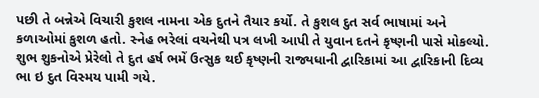પછી તે બન્નેએ વિચારી કુશલ નામના એક દુતને તૈયાર કર્યો. તે કુશલ દુત સર્વ ભાષામાં અને કળાઓમાં કુશળ હતો. સ્નેહ ભરેલાં વચનેથી પત્ર લખી આપી તે યુવાન દતને કૃષ્ણની પાસે મોકલ્યો. શુભ શુકનોએ પ્રેરેલો તે દુત હર્ષ ભમેં ઉત્સુક થઈ કૃષ્ણની રાજ્યધાની દ્વારિકામાં આ દ્વારિકાની દિવ્ય ભા ઇ દુત વિસ્મય પામી ગયે.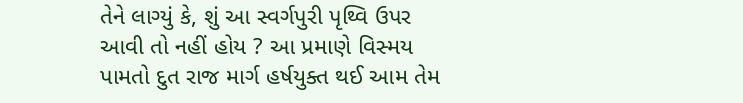તેને લાગ્યું કે, શું આ સ્વર્ગપુરી પૃથ્વિ ઉપર આવી તો નહીં હોય ? આ પ્રમાણે વિસ્મય પામતો દુત રાજ માર્ગ હર્ષયુક્ત થઈ આમ તેમ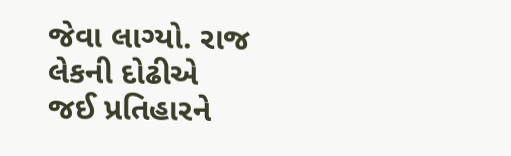જેવા લાગ્યો. રાજ લેકની દોઢીએ જઈ પ્રતિહારને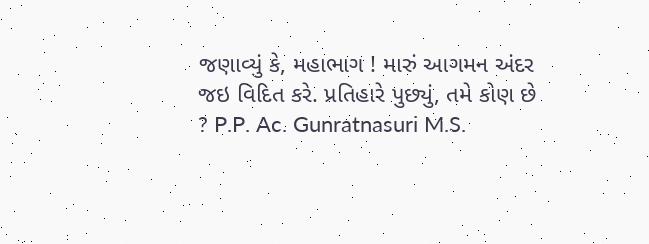જણાવ્યું કે, મહાભાગ ! મારું આગમન અંદર જઇ વિદિત કરે. પ્રતિહારે પુછ્યું, તમે કોણ છે ? P.P. Ac. Gunratnasuri M.S.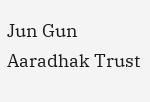Jun Gun Aaradhak Trust